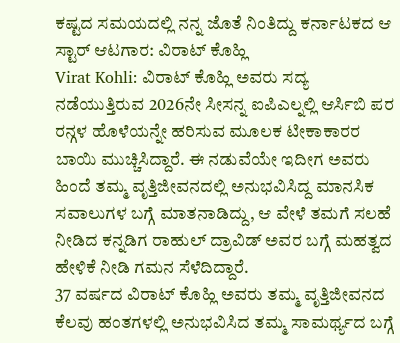ಕಷ್ಟದ ಸಮಯದಲ್ಲಿ ನನ್ನ ಜೊತೆ ನಿಂತಿದ್ದು ಕರ್ನಾಟಕದ ಆ ಸ್ಟಾರ್ ಆಟಗಾರ: ವಿರಾಟ್ ಕೊಹ್ಲಿ
Virat Kohli: ವಿರಾಟ್ ಕೊಹ್ಲಿ ಅವರು ಸದ್ಯ ನಡೆಯುತ್ತಿರುವ 2026ನೇ ಸೀಸನ್ನ ಐಪಿಎಲ್ನಲ್ಲಿ ಆರ್ಸಿಬಿ ಪರ ರನ್ಗಳ ಹೊಳೆಯನ್ನೇ ಹರಿಸುವ ಮೂಲಕ ಟೀಕಾಕಾರರ ಬಾಯಿ ಮುಚ್ಚಿಸಿದ್ದಾರೆ. ಈ ನಡುವೆಯೇ ಇದೀಗ ಅವರು ಹಿಂದೆ ತಮ್ಮ ವೃತ್ತಿಜೀವನದಲ್ಲಿ ಅನುಭವಿಸಿದ್ದ ಮಾನಸಿಕ ಸವಾಲುಗಳ ಬಗ್ಗೆ ಮಾತನಾಡಿದ್ದು, ಆ ವೇಳೆ ತಮಗೆ ಸಲಹೆ ನೀಡಿದ ಕನ್ನಡಿಗ ರಾಹುಲ್ ದ್ರಾವಿಡ್ ಅವರ ಬಗ್ಗೆ ಮಹತ್ವದ ಹೇಳಿಕೆ ನೀಡಿ ಗಮನ ಸೆಳೆದಿದ್ದಾರೆ.
37 ವರ್ಷದ ವಿರಾಟ್ ಕೊಹ್ಲಿ ಅವರು ತಮ್ಮ ವೃತ್ತಿಜೀವನದ ಕೆಲವು ಹಂತಗಳಲ್ಲಿ ಅನುಭವಿಸಿದ ತಮ್ಮ ಸಾಮರ್ಥ್ಯದ ಬಗ್ಗೆ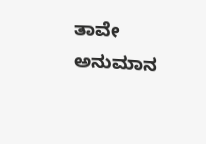ತಾವೇ ಅನುಮಾನ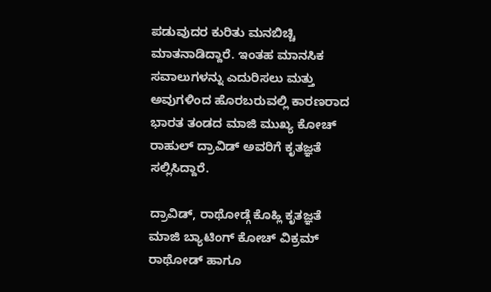ಪಡುವುದರ ಕುರಿತು ಮನಬಿಚ್ಚಿ ಮಾತನಾಡಿದ್ದಾರೆ. ಇಂತಹ ಮಾನಸಿಕ ಸವಾಲುಗಳನ್ನು ಎದುರಿಸಲು ಮತ್ತು ಅವುಗಳಿಂದ ಹೊರಬರುವಲ್ಲಿ ಕಾರಣರಾದ ಭಾರತ ತಂಡದ ಮಾಜಿ ಮುಖ್ಯ ಕೋಚ್ ರಾಹುಲ್ ದ್ರಾವಿಡ್ ಅವರಿಗೆ ಕೃತಜ್ಞತೆ ಸಲ್ಲಿಸಿದ್ದಾರೆ.

ದ್ರಾವಿಡ್, ರಾಥೋಡ್ಗೆ ಕೊಹ್ಲಿ ಕೃತಜ್ಞತೆ
ಮಾಜಿ ಬ್ಯಾಟಿಂಗ್ ಕೋಚ್ ವಿಕ್ರಮ್ ರಾಥೋಡ್ ಹಾಗೂ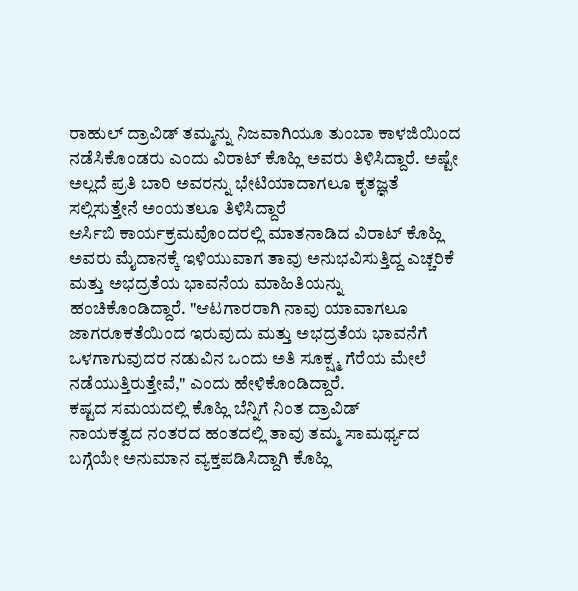ರಾಹುಲ್ ದ್ರಾವಿಡ್ ತಮ್ಮನ್ನು ನಿಜವಾಗಿಯೂ ತುಂಬಾ ಕಾಳಜಿಯಿಂದ ನಡೆಸಿಕೊಂಡರು ಎಂದು ವಿರಾಟ್ ಕೊಹ್ಲಿ ಅವರು ತಿಳಿಸಿದ್ದಾರೆ. ಅಷ್ಟೇ ಅಲ್ಲದೆ ಪ್ರತಿ ಬಾರಿ ಅವರನ್ನು ಭೇಟಿಯಾದಾಗಲೂ ಕೃತಜ್ಞತೆ ಸಲ್ಲಿಸುತ್ತೇನೆ ಅಂಯತಲೂ ತಿಳಿಸಿದ್ದಾರೆ
ಆರ್ಸಿಬಿ ಕಾರ್ಯಕ್ರಮವೊಂದರಲ್ಲಿ ಮಾತನಾಡಿದ ವಿರಾಟ್ ಕೊಹ್ಲಿ ಅವರು ಮೈದಾನಕ್ಕೆ ಇಳಿಯುವಾಗ ತಾವು ಅನುಭವಿಸುತ್ತಿದ್ದ ಎಚ್ಚರಿಕೆ ಮತ್ತು ಅಭದ್ರತೆಯ ಭಾವನೆಯ ಮಾಹಿತಿಯನ್ನು ಹಂಚಿಕೊಂಡಿದ್ದಾರೆ. "ಆಟಗಾರರಾಗಿ ನಾವು ಯಾವಾಗಲೂ ಜಾಗರೂಕತೆಯಿಂದ ಇರುವುದು ಮತ್ತು ಅಭದ್ರತೆಯ ಭಾವನೆಗೆ ಒಳಗಾಗುವುದರ ನಡುವಿನ ಒಂದು ಅತಿ ಸೂಕ್ಷ್ಮ ಗೆರೆಯ ಮೇಲೆ ನಡೆಯುತ್ತಿರುತ್ತೇವೆ," ಎಂದು ಹೇಳಿಕೊಂಡಿದ್ದಾರೆ.
ಕಷ್ಟದ ಸಮಯದಲ್ಲಿ ಕೊಹ್ಲಿ ಬೆನ್ನಿಗೆ ನಿಂತ ದ್ರಾವಿಡ್
ನಾಯಕತ್ವದ ನಂತರದ ಹಂತದಲ್ಲಿ ತಾವು ತಮ್ಮ ಸಾಮರ್ಥ್ಯದ ಬಗ್ಗೆಯೇ ಅನುಮಾನ ವ್ಯಕ್ತಪಡಿಸಿದ್ದಾಗಿ ಕೊಹ್ಲಿ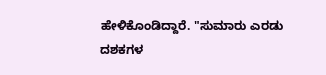ಹೇಳಿಕೊಂಡಿದ್ದಾರೆ. "ಸುಮಾರು ಎರಡು ದಶಕಗಳ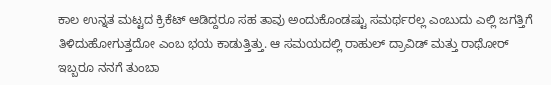ಕಾಲ ಉನ್ನತ ಮಟ್ಟದ ಕ್ರಿಕೆಟ್ ಆಡಿದ್ದರೂ ಸಹ ತಾವು ಅಂದುಕೊಂಡಷ್ಟು ಸಮರ್ಥರಲ್ಲ ಎಂಬುದು ಎಲ್ಲಿ ಜಗತ್ತಿಗೆ ತಿಳಿದುಹೋಗುತ್ತದೋ ಎಂಬ ಭಯ ಕಾಡುತ್ತಿತ್ತು. ಆ ಸಮಯದಲ್ಲಿ ರಾಹುಲ್ ದ್ರಾವಿಡ್ ಮತ್ತು ರಾಥೋರ್ ಇಬ್ಬರೂ ನನಗೆ ತುಂಬಾ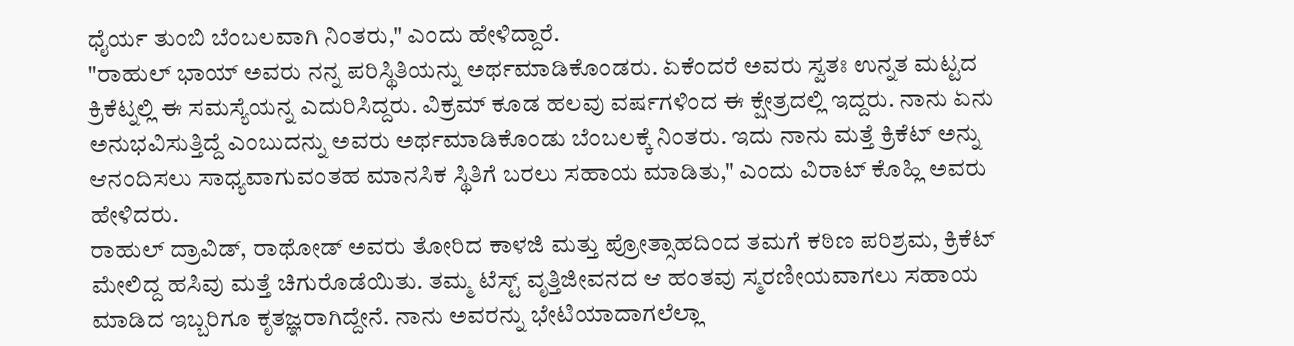ಧೈರ್ಯ ತುಂಬಿ ಬೆಂಬಲವಾಗಿ ನಿಂತರು," ಎಂದು ಹೇಳಿದ್ದಾರೆ.
"ರಾಹುಲ್ ಭಾಯ್ ಅವರು ನನ್ನ ಪರಿಸ್ಥಿತಿಯನ್ನು ಅರ್ಥಮಾಡಿಕೊಂಡರು. ಏಕೆಂದರೆ ಅವರು ಸ್ವತಃ ಉನ್ನತ ಮಟ್ಟದ ಕ್ರಿಕೆಟ್ನಲ್ಲಿ ಈ ಸಮಸ್ಯೆಯನ್ನ ಎದುರಿಸಿದ್ದರು. ವಿಕ್ರಮ್ ಕೂಡ ಹಲವು ವರ್ಷಗಳಿಂದ ಈ ಕ್ಷೇತ್ರದಲ್ಲಿ ಇದ್ದರು. ನಾನು ಏನು ಅನುಭವಿಸುತ್ತಿದ್ದೆ ಎಂಬುದನ್ನು ಅವರು ಅರ್ಥಮಾಡಿಕೊಂಡು ಬೆಂಬಲಕ್ಕೆ ನಿಂತರು. ಇದು ನಾನು ಮತ್ತೆ ಕ್ರಿಕೆಟ್ ಅನ್ನು ಆನಂದಿಸಲು ಸಾಧ್ಯವಾಗುವಂತಹ ಮಾನಸಿಕ ಸ್ಥಿತಿಗೆ ಬರಲು ಸಹಾಯ ಮಾಡಿತು," ಎಂದು ವಿರಾಟ್ ಕೊಹ್ಲಿ ಅವರು ಹೇಳಿದರು.
ರಾಹುಲ್ ದ್ರಾವಿಡ್, ರಾಥೋಡ್ ಅವರು ತೋರಿದ ಕಾಳಜಿ ಮತ್ತು ಪ್ರೋತ್ಸಾಹದಿಂದ ತಮಗೆ ಕಠಿಣ ಪರಿಶ್ರಮ, ಕ್ರಿಕೆಟ್ ಮೇಲಿದ್ದ ಹಸಿವು ಮತ್ತೆ ಚಿಗುರೊಡೆಯಿತು. ತಮ್ಮ ಟೆಸ್ಟ್ ವೃತ್ತಿಜೀವನದ ಆ ಹಂತವು ಸ್ಮರಣೀಯವಾಗಲು ಸಹಾಯ ಮಾಡಿದ ಇಬ್ಬರಿಗೂ ಕೃತಜ್ಞರಾಗಿದ್ದೇನೆ. ನಾನು ಅವರನ್ನು ಭೇಟಿಯಾದಾಗಲೆಲ್ಲಾ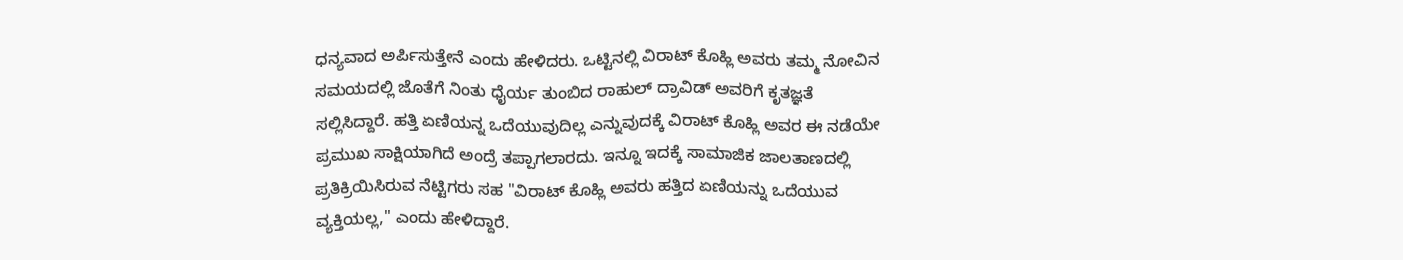ಧನ್ಯವಾದ ಅರ್ಪಿಸುತ್ತೇನೆ ಎಂದು ಹೇಳಿದರು. ಒಟ್ಟಿನಲ್ಲಿ ವಿರಾಟ್ ಕೊಹ್ಲಿ ಅವರು ತಮ್ಮ ನೋವಿನ ಸಮಯದಲ್ಲಿ ಜೊತೆಗೆ ನಿಂತು ಧೈರ್ಯ ತುಂಬಿದ ರಾಹುಲ್ ದ್ರಾವಿಡ್ ಅವರಿಗೆ ಕೃತಜ್ಞತೆ ಸಲ್ಲಿಸಿದ್ದಾರೆ. ಹತ್ತಿ ಏಣಿಯನ್ನ ಒದೆಯುವುದಿಲ್ಲ ಎನ್ನುವುದಕ್ಕೆ ವಿರಾಟ್ ಕೊಹ್ಲಿ ಅವರ ಈ ನಡೆಯೇ ಪ್ರಮುಖ ಸಾಕ್ಷಿಯಾಗಿದೆ ಅಂದ್ರೆ ತಪ್ಪಾಗಲಾರದು. ಇನ್ನೂ ಇದಕ್ಕೆ ಸಾಮಾಜಿಕ ಜಾಲತಾಣದಲ್ಲಿ ಪ್ರತಿಕ್ರಿಯಿಸಿರುವ ನೆಟ್ಟಿಗರು ಸಹ "ವಿರಾಟ್ ಕೊಹ್ಲಿ ಅವರು ಹತ್ತಿದ ಏಣಿಯನ್ನು ಒದೆಯುವ ವ್ಯಕ್ತಿಯಲ್ಲ," ಎಂದು ಹೇಳಿದ್ದಾರೆ.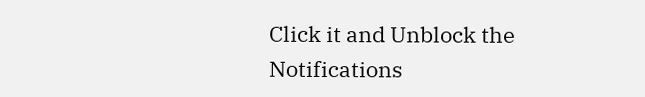Click it and Unblock the Notifications